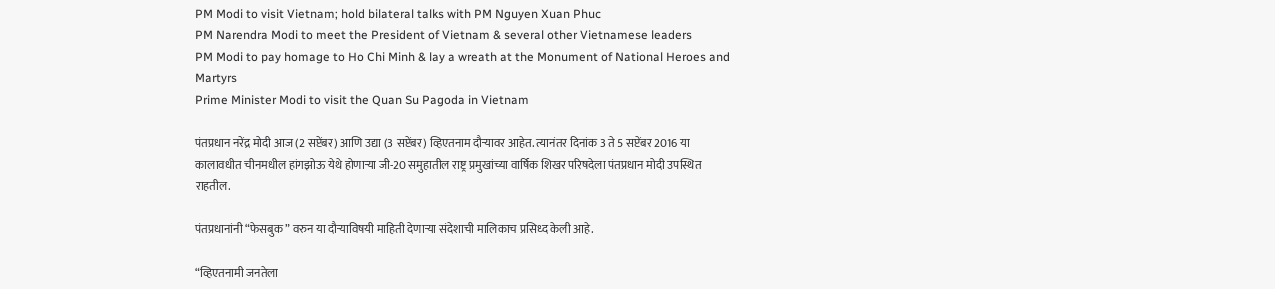PM Modi to visit Vietnam; hold bilateral talks with PM Nguyen Xuan Phuc
PM Narendra Modi to meet the President of Vietnam & several other Vietnamese leaders
PM Modi to pay homage to Ho Chi Minh & lay a wreath at the Monument of National Heroes and Martyrs
Prime Minister Modi to visit the Quan Su Pagoda in Vietnam

पंतप्रधान नरेंद्र मोदी आज (2 सप्टेंबर) आणि उद्या (3 सप्टेंबर) व्हिएतनाम दौऱ्यावर आहेत. त्यानंतर दिनांक 3 ते 5 सप्टेंबर 2016 या कालावधीत चीनमधील हांगझोऊ येथे होणाऱ्या जी-20 समुहातील राष्ट्र प्रमुखांच्या वार्षिक शिखर परिषदेला पंतप्रधान मोदी उपस्थित राहतील.

पंतप्रधानांनी “फेसबुक” वरुन या दौऱ्याविषयी माहिती देणाऱ्या संदेशाची मालिकाच प्रसिध्द केली आहे.

“व्हिएतनामी जनतेला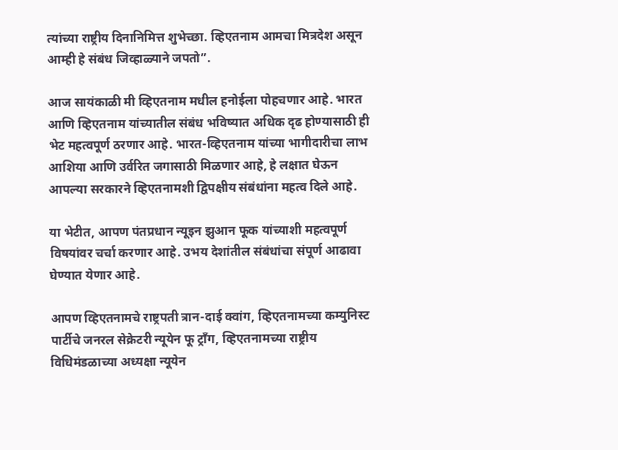त्यांच्या राष्ट्रीय दिनानिमित्त शुभेच्छा. व्हिएतनाम आमचा मित्रदेश असून आम्ही हे संबंध जिव्हाळ्याने जपतो”.

आज सायंकाळी मी व्हिएतनाम मधील हनोईला पोहचणार आहे. भारत आणि व्हिएतनाम यांच्यातील संबंध भविष्यात अधिक दृढ होण्यासाठी ही भेट महत्वपूर्ण ठरणार आहे. भारत-व्हिएतनाम यांच्या भागीदारीचा लाभ आशिया आणि उर्वरित जगासाठी मिळणार आहे, हे लक्षात घेऊन आपल्या सरकारने व्हिएतनामशी द्विपक्षीय संबंधांना महत्व दिले आहे.

या भेटीत, आपण पंतप्रधान न्यूइन झुआन फूक यांच्याशी महत्वपूर्ण विषयांवर चर्चा करणार आहे. उभय देशांतील संबंधांचा संपूर्ण आढावा घेण्यात येणार आहे.

आपण व्हिएतनामचे राष्ट्रपती त्रान-दाई क्वांग, व्हिएतनामच्या कम्युनिस्ट पार्टीचे जनरल सेक्रेटरी न्यूयेन फू ट्राँग, व्हिएतनामच्या राष्ट्रीय विधिमंडळाच्या अध्यक्षा न्यूयेन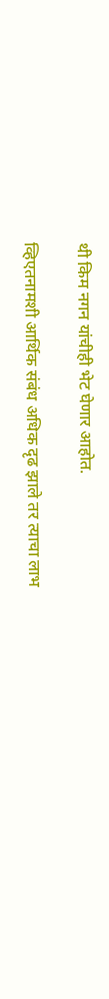थी किम नगन यांचीही भेट घेणार आहोत.

व्हिएतनामशी आर्थिक संबंध अधिक दृढ झाले तर त्याचा लाभ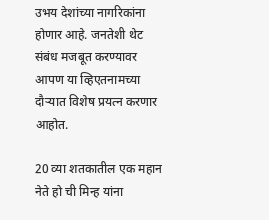उभय देशांच्या नागरिकांना होणार आहे. जनतेशी थेट संबंध मजबूत करण्यावर आपण या व्हिएतनामच्या दौऱ्यात विशेष प्रयत्न करणार आहोत.

20 व्या शतकातील एक महान नेते हो ची मिन्ह यांना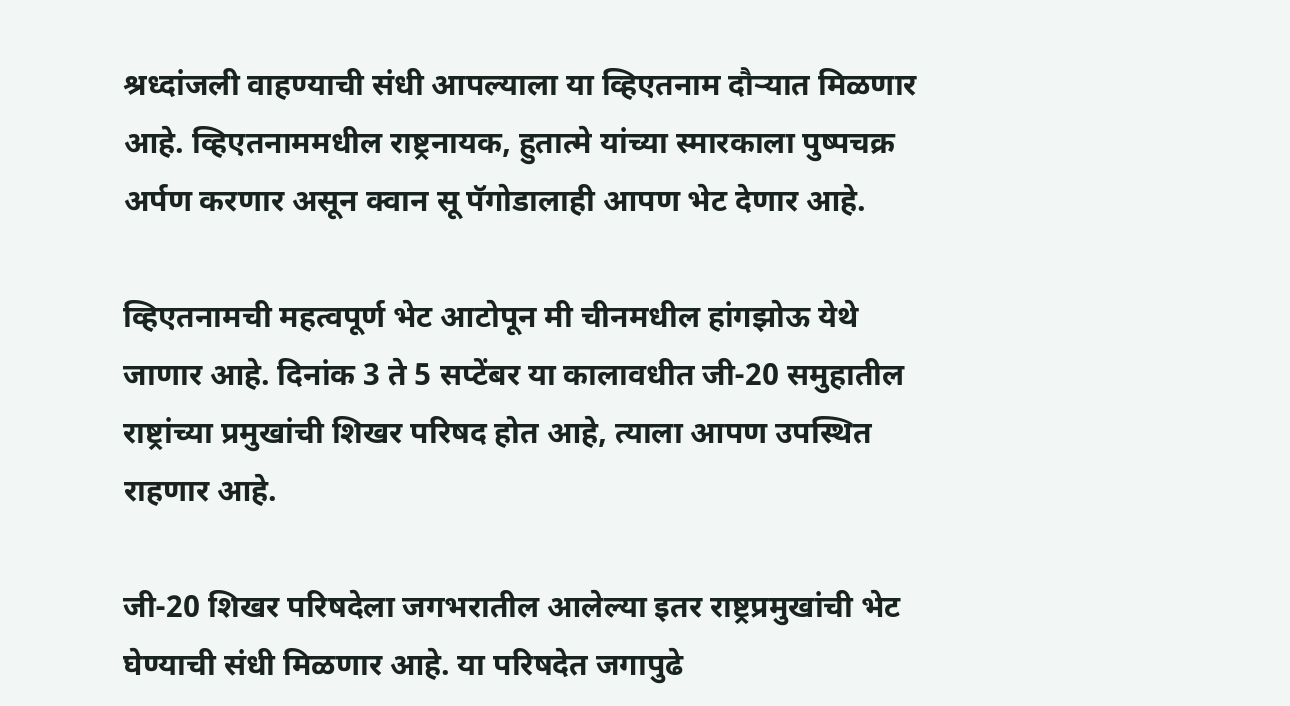श्रध्दांजली वाहण्याची संधी आपल्याला या व्हिएतनाम दौऱ्यात मिळणार आहे. व्हिएतनाममधील राष्ट्रनायक, हुतात्मे यांच्या स्मारकाला पुष्पचक्र अर्पण करणार असून क्वान सू पॅगोडालाही आपण भेट देणार आहे.

व्हिएतनामची महत्वपूर्ण भेट आटोपून मी चीनमधील हांगझोऊ येथे जाणार आहे. दिनांक 3 ते 5 सप्टेंबर या कालावधीत जी-20 समुहातील राष्ट्रांच्या प्रमुखांची शिखर परिषद होत आहे, त्याला आपण उपस्थित राहणार आहे.

जी-20 शिखर परिषदेला जगभरातील आलेल्या इतर राष्ट्रप्रमुखांची भेट घेण्याची संधी मिळणार आहे. या परिषदेत जगापुढे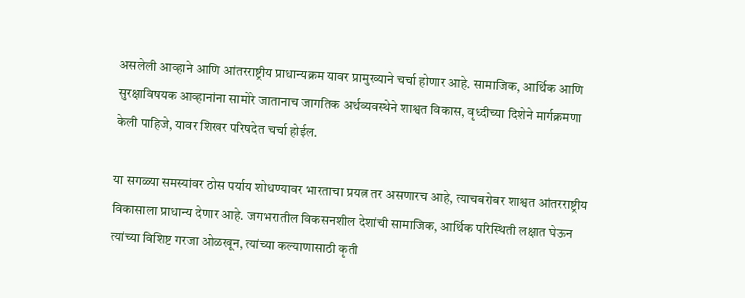असलेली आव्हाने आणि आंतरराष्ट्रीय प्राधान्यक्रम यावर प्रामुख्याने चर्चा होणार आहे. सामाजिक, आर्थिक आणि सुरक्षाविषयक आव्हानांना सामोरे जातानाच जागतिक अर्थव्यवस्थेने शाश्वत विकास, वृध्दीच्या दिशेने मार्गक्रमणा केली पाहिजे, यावर शिखर परिषदेत चर्चा होईल.

या सगळ्या समस्यांवर ठोस पर्याय शोधण्यावर भारताचा प्रयत्न तर असणारच आहे, त्याचबरोबर शाश्वत आंतरराष्ट्रीय विकासाला प्राधान्य देणार आहे. जगभरातील विकसनशील देशांची सामाजिक, आर्थिक परिस्थिती लक्षात घेऊन त्यांच्या विशिष्ट गरजा ओळखून, त्यांच्या कल्याणासाठी कृती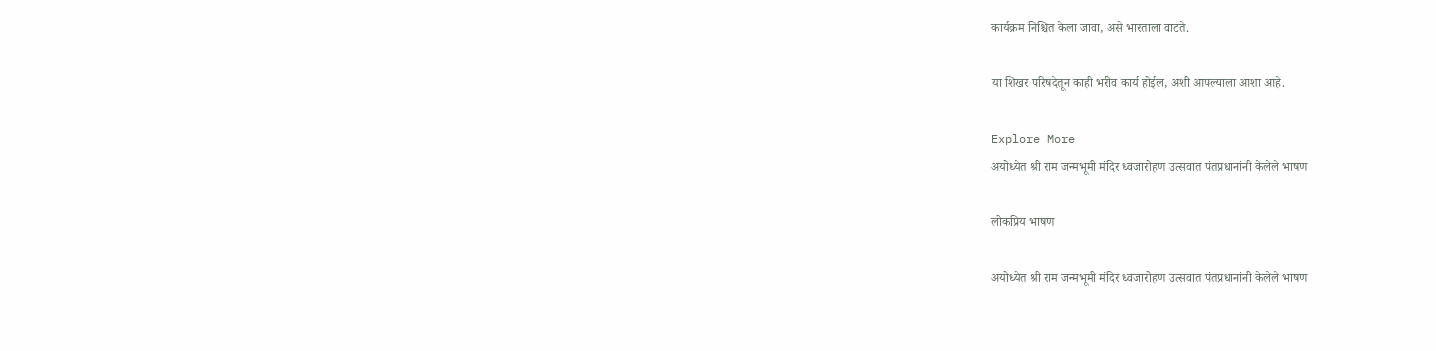कार्यक्रम निश्चित केला जावा, असे भारताला वाटते.

या शिखर परिषदेतून काही भरीव कार्य होईल, अशी आपल्याला आशा आहे.

Explore More
अयोध्येत श्री राम जन्मभूमी मंदिर ध्वजारोहण उत्सवात पंतप्रधानांनी केलेले भाषण

लोकप्रिय भाषण

अयोध्येत श्री राम जन्मभूमी मंदिर ध्वजारोहण उत्सवात पंतप्रधानांनी केलेले भाषण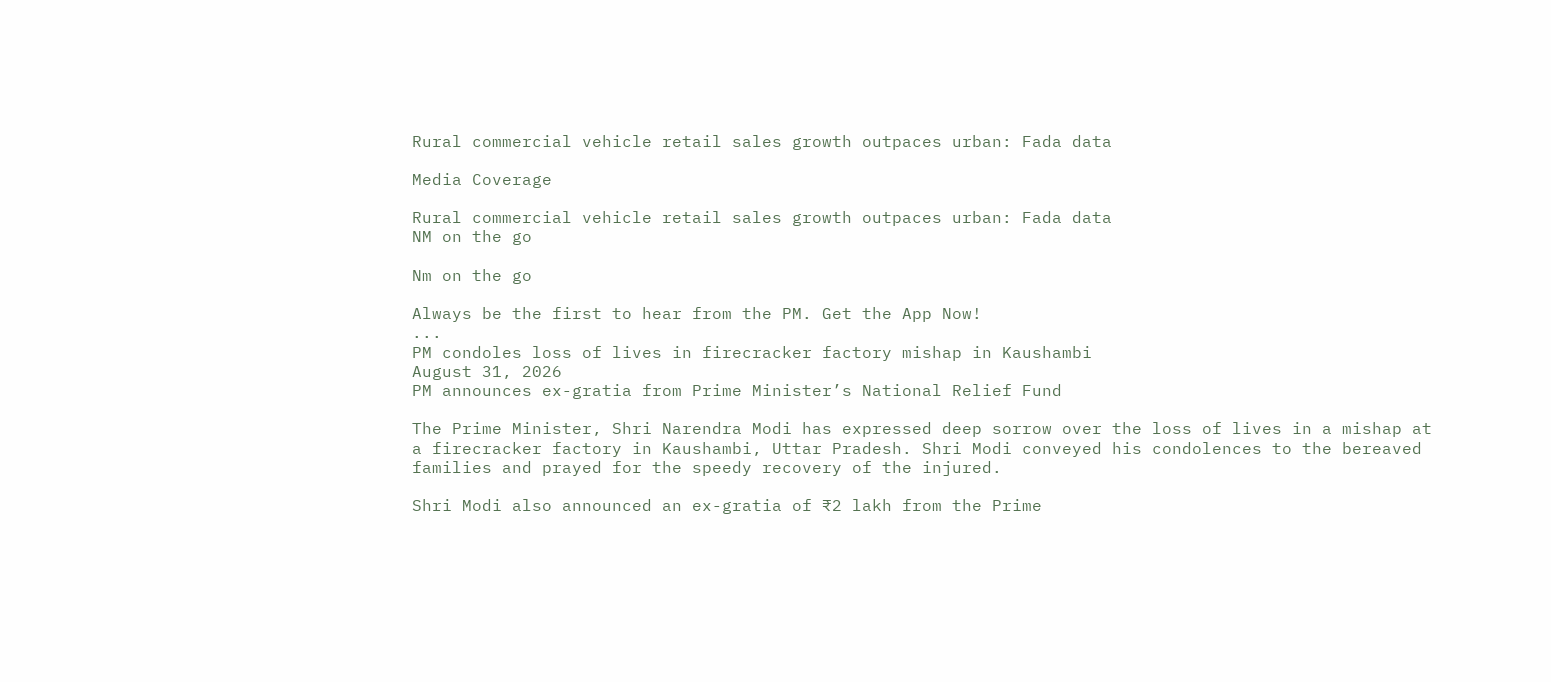Rural commercial vehicle retail sales growth outpaces urban: Fada data

Media Coverage

Rural commercial vehicle retail sales growth outpaces urban: Fada data
NM on the go

Nm on the go

Always be the first to hear from the PM. Get the App Now!
...
PM condoles loss of lives in firecracker factory mishap in Kaushambi
August 31, 2026
PM announces ex-gratia from Prime Minister’s National Relief Fund

The Prime Minister, Shri Narendra Modi has expressed deep sorrow over the loss of lives in a mishap at a firecracker factory in Kaushambi, Uttar Pradesh. Shri Modi conveyed his condolences to the bereaved families and prayed for the speedy recovery of the injured.

Shri Modi also announced an ex-gratia of ₹2 lakh from the Prime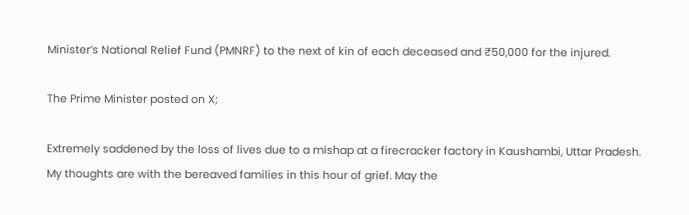Minister’s National Relief Fund (PMNRF) to the next of kin of each deceased and ₹50,000 for the injured.

The Prime Minister posted on X;

Extremely saddened by the loss of lives due to a mishap at a firecracker factory in Kaushambi, Uttar Pradesh. My thoughts are with the bereaved families in this hour of grief. May the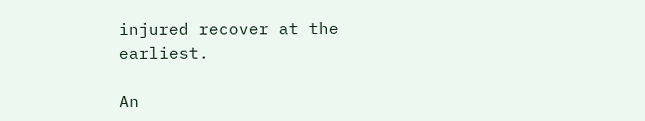injured recover at the earliest.

An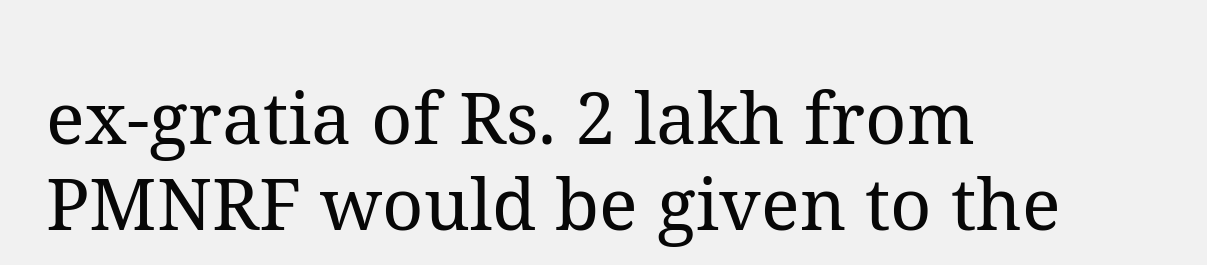ex-gratia of Rs. 2 lakh from PMNRF would be given to the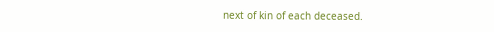next of kin of each deceased.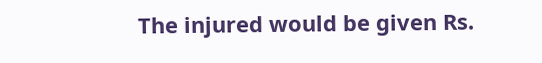The injured would be given Rs.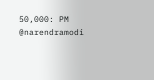50,000: PM @narendramodi